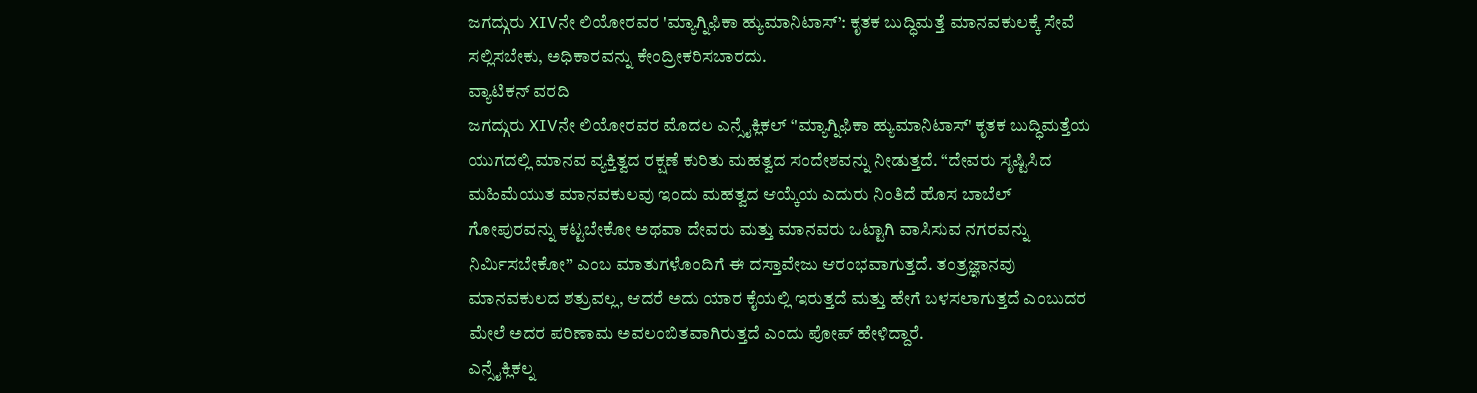ಜಗದ್ಗುರು XIVನೇ ಲಿಯೋರವರ 'ಮ್ಯಾಗ್ನಿಫಿಕಾ ಹ್ಯುಮಾನಿಟಾಸ್’: ಕೃತಕ ಬುದ್ಧಿಮತ್ತೆ ಮಾನವಕುಲಕ್ಕೆ ಸೇವೆ ಸಲ್ಲಿಸಬೇಕು, ಅಧಿಕಾರವನ್ನು ಕೇಂದ್ರೀಕರಿಸಬಾರದು.
ವ್ಯಾಟಿಕನ್ ವರದಿ
ಜಗದ್ಗುರು XIVನೇ ಲಿಯೋರವರ ಮೊದಲ ಎನ್ಸೈಕ್ಲಿಕಲ್ ‘'ಮ್ಯಾಗ್ನಿಫಿಕಾ ಹ್ಯುಮಾನಿಟಾಸ್' ಕೃತಕ ಬುದ್ಧಿಮತ್ತೆಯ ಯುಗದಲ್ಲಿ ಮಾನವ ವ್ಯಕ್ತಿತ್ವದ ರಕ್ಷಣೆ ಕುರಿತು ಮಹತ್ವದ ಸಂದೇಶವನ್ನು ನೀಡುತ್ತದೆ. “ದೇವರು ಸೃಷ್ಟಿಸಿದ ಮಹಿಮೆಯುತ ಮಾನವಕುಲವು ಇಂದು ಮಹತ್ವದ ಆಯ್ಕೆಯ ಎದುರು ನಿಂತಿದೆ ಹೊಸ ಬಾಬೆಲ್ ಗೋಪುರವನ್ನು ಕಟ್ಟಬೇಕೋ ಅಥವಾ ದೇವರು ಮತ್ತು ಮಾನವರು ಒಟ್ಟಾಗಿ ವಾಸಿಸುವ ನಗರವನ್ನು ನಿರ್ಮಿಸಬೇಕೋ” ಎಂಬ ಮಾತುಗಳೊಂದಿಗೆ ಈ ದಸ್ತಾವೇಜು ಆರಂಭವಾಗುತ್ತದೆ. ತಂತ್ರಜ್ಞಾನವು ಮಾನವಕುಲದ ಶತ್ರುವಲ್ಲ, ಆದರೆ ಅದು ಯಾರ ಕೈಯಲ್ಲಿ ಇರುತ್ತದೆ ಮತ್ತು ಹೇಗೆ ಬಳಸಲಾಗುತ್ತದೆ ಎಂಬುದರ ಮೇಲೆ ಅದರ ಪರಿಣಾಮ ಅವಲಂಬಿತವಾಗಿರುತ್ತದೆ ಎಂದು ಪೋಪ್ ಹೇಳಿದ್ದಾರೆ.
ಎನ್ಸೈಕ್ಲಿಕಲ್ನ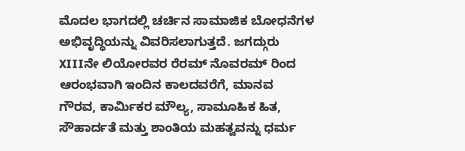ಮೊದಲ ಭಾಗದಲ್ಲಿ ಚರ್ಚಿನ ಸಾಮಾಜಿಕ ಬೋಧನೆಗಳ ಅಭಿವೃದ್ಧಿಯನ್ನು ವಿವರಿಸಲಾಗುತ್ತದೆ. ಜಗದ್ಗುರು XIIIನೇ ಲಿಯೋರವರ ರೆರಮ್ ನೊವರಮ್ ರಿಂದ ಆರಂಭವಾಗಿ ಇಂದಿನ ಕಾಲದವರೆಗೆ, ಮಾನವ ಗೌರವ, ಕಾರ್ಮಿಕರ ಮೌಲ್ಯ, ಸಾಮೂಹಿಕ ಹಿತ, ಸೌಹಾರ್ದತೆ ಮತ್ತು ಶಾಂತಿಯ ಮಹತ್ವವನ್ನು ಧರ್ಮ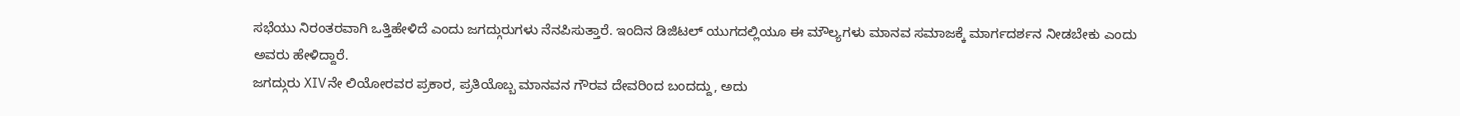ಸಭೆಯು ನಿರಂತರವಾಗಿ ಒತ್ತಿಹೇಳಿದೆ ಎಂದು ಜಗದ್ಗುರುಗಳು ನೆನಪಿಸುತ್ತಾರೆ. ಇಂದಿನ ಡಿಜಿಟಲ್ ಯುಗದಲ್ಲಿಯೂ ಈ ಮೌಲ್ಯಗಳು ಮಾನವ ಸಮಾಜಕ್ಕೆ ಮಾರ್ಗದರ್ಶನ ನೀಡಬೇಕು ಎಂದು ಅವರು ಹೇಳಿದ್ದಾರೆ.
ಜಗದ್ಗುರು XIVನೇ ಲಿಯೋರವರ ಪ್ರಕಾರ, ಪ್ರತಿಯೊಬ್ಬ ಮಾನವನ ಗೌರವ ದೇವರಿಂದ ಬಂದದ್ದು, ಅದು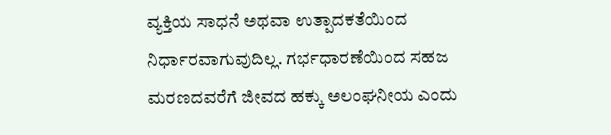ವ್ಯಕ್ತಿಯ ಸಾಧನೆ ಅಥವಾ ಉತ್ಪಾದಕತೆಯಿಂದ ನಿರ್ಧಾರವಾಗುವುದಿಲ್ಲ. ಗರ್ಭಧಾರಣೆಯಿಂದ ಸಹಜ ಮರಣದವರೆಗೆ ಜೀವದ ಹಕ್ಕು ಅಲಂಘನೀಯ ಎಂದು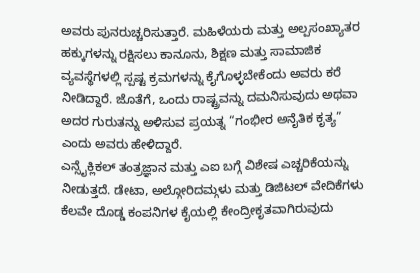ಅವರು ಪುನರುಚ್ಚರಿಸುತ್ತಾರೆ. ಮಹಿಳೆಯರು ಮತ್ತು ಅಲ್ಪಸಂಖ್ಯಾತರ ಹಕ್ಕುಗಳನ್ನು ರಕ್ಷಿಸಲು ಕಾನೂನು, ಶಿಕ್ಷಣ ಮತ್ತು ಸಾಮಾಜಿಕ ವ್ಯವಸ್ಥೆಗಳಲ್ಲಿ ಸ್ಪಷ್ಟ ಕ್ರಮಗಳನ್ನು ಕೈಗೊಳ್ಳಬೇಕೆಂದು ಅವರು ಕರೆ ನೀಡಿದ್ದಾರೆ. ಜೊತೆಗೆ, ಒಂದು ರಾಷ್ಟ್ರವನ್ನು ದಮನಿಸುವುದು ಅಥವಾ ಅದರ ಗುರುತನ್ನು ಅಳಿಸುವ ಪ್ರಯತ್ನ “ಗಂಭೀರ ಅನೈತಿಕ ಕೃತ್ಯ” ಎಂದು ಅವರು ಹೇಳಿದ್ದಾರೆ.
ಎನ್ಸೈಕ್ಲಿಕಲ್ ತಂತ್ರಜ್ಞಾನ ಮತ್ತು ಎಐ ಬಗ್ಗೆ ವಿಶೇಷ ಎಚ್ಚರಿಕೆಯನ್ನು ನೀಡುತ್ತದೆ. ಡೇಟಾ, ಅಲ್ಗೋರಿದಮ್ಗಳು ಮತ್ತು ಡಿಜಿಟಲ್ ವೇದಿಕೆಗಳು ಕೆಲವೇ ದೊಡ್ಡ ಕಂಪನಿಗಳ ಕೈಯಲ್ಲಿ ಕೇಂದ್ರೀಕೃತವಾಗಿರುವುದು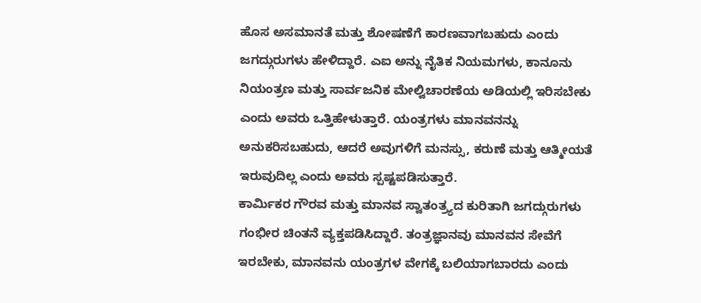ಹೊಸ ಅಸಮಾನತೆ ಮತ್ತು ಶೋಷಣೆಗೆ ಕಾರಣವಾಗಬಹುದು ಎಂದು ಜಗದ್ಗುರುಗಳು ಹೇಳಿದ್ದಾರೆ. ಎಐ ಅನ್ನು ನೈತಿಕ ನಿಯಮಗಳು, ಕಾನೂನು ನಿಯಂತ್ರಣ ಮತ್ತು ಸಾರ್ವಜನಿಕ ಮೇಲ್ವಿಚಾರಣೆಯ ಅಡಿಯಲ್ಲಿ ಇರಿಸಬೇಕು ಎಂದು ಅವರು ಒತ್ತಿಹೇಳುತ್ತಾರೆ. ಯಂತ್ರಗಳು ಮಾನವನನ್ನು ಅನುಕರಿಸಬಹುದು, ಆದರೆ ಅವುಗಳಿಗೆ ಮನಸ್ಸು, ಕರುಣೆ ಮತ್ತು ಆತ್ಮೀಯತೆ ಇರುವುದಿಲ್ಲ ಎಂದು ಅವರು ಸ್ಪಷ್ಟಪಡಿಸುತ್ತಾರೆ.
ಕಾರ್ಮಿಕರ ಗೌರವ ಮತ್ತು ಮಾನವ ಸ್ವಾತಂತ್ರ್ಯದ ಕುರಿತಾಗಿ ಜಗದ್ಗುರುಗಳು ಗಂಭೀರ ಚಿಂತನೆ ವ್ಯಕ್ತಪಡಿಸಿದ್ದಾರೆ. ತಂತ್ರಜ್ಞಾನವು ಮಾನವನ ಸೇವೆಗೆ ಇರಬೇಕು, ಮಾನವನು ಯಂತ್ರಗಳ ವೇಗಕ್ಕೆ ಬಲಿಯಾಗಬಾರದು ಎಂದು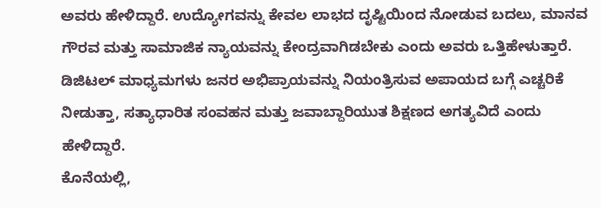ಅವರು ಹೇಳಿದ್ದಾರೆ. ಉದ್ಯೋಗವನ್ನು ಕೇವಲ ಲಾಭದ ದೃಷ್ಟಿಯಿಂದ ನೋಡುವ ಬದಲು, ಮಾನವ ಗೌರವ ಮತ್ತು ಸಾಮಾಜಿಕ ನ್ಯಾಯವನ್ನು ಕೇಂದ್ರವಾಗಿಡಬೇಕು ಎಂದು ಅವರು ಒತ್ತಿಹೇಳುತ್ತಾರೆ. ಡಿಜಿಟಲ್ ಮಾಧ್ಯಮಗಳು ಜನರ ಅಭಿಪ್ರಾಯವನ್ನು ನಿಯಂತ್ರಿಸುವ ಅಪಾಯದ ಬಗ್ಗೆ ಎಚ್ಚರಿಕೆ ನೀಡುತ್ತಾ, ಸತ್ಯಾಧಾರಿತ ಸಂವಹನ ಮತ್ತು ಜವಾಬ್ದಾರಿಯುತ ಶಿಕ್ಷಣದ ಅಗತ್ಯವಿದೆ ಎಂದು ಹೇಳಿದ್ದಾರೆ.
ಕೊನೆಯಲ್ಲಿ,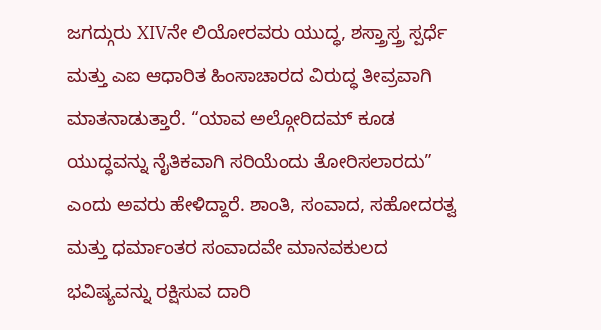ಜಗದ್ಗುರು XIVನೇ ಲಿಯೋರವರು ಯುದ್ಧ, ಶಸ್ತ್ರಾಸ್ತ್ರ ಸ್ಪರ್ಧೆ ಮತ್ತು ಎಐ ಆಧಾರಿತ ಹಿಂಸಾಚಾರದ ವಿರುದ್ಧ ತೀವ್ರವಾಗಿ ಮಾತನಾಡುತ್ತಾರೆ. “ಯಾವ ಅಲ್ಗೋರಿದಮ್ ಕೂಡ ಯುದ್ಧವನ್ನು ನೈತಿಕವಾಗಿ ಸರಿಯೆಂದು ತೋರಿಸಲಾರದು” ಎಂದು ಅವರು ಹೇಳಿದ್ದಾರೆ. ಶಾಂತಿ, ಸಂವಾದ, ಸಹೋದರತ್ವ ಮತ್ತು ಧರ್ಮಾಂತರ ಸಂವಾದವೇ ಮಾನವಕುಲದ ಭವಿಷ್ಯವನ್ನು ರಕ್ಷಿಸುವ ದಾರಿ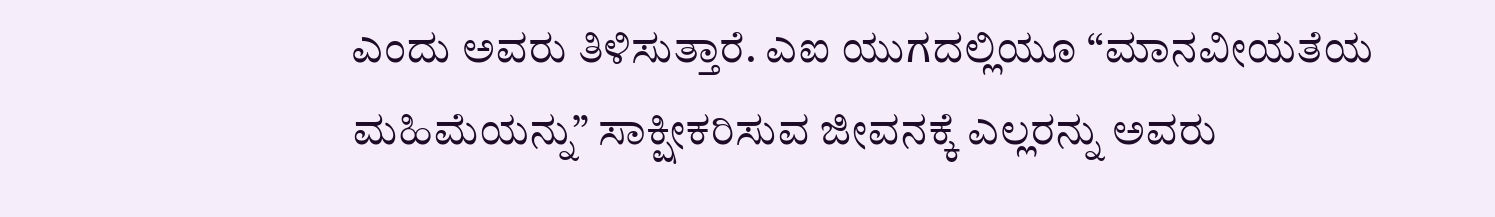ಎಂದು ಅವರು ತಿಳಿಸುತ್ತಾರೆ. ಎಐ ಯುಗದಲ್ಲಿಯೂ “ಮಾನವೀಯತೆಯ ಮಹಿಮೆಯನ್ನು” ಸಾಕ್ಷೀಕರಿಸುವ ಜೀವನಕ್ಕೆ ಎಲ್ಲರನ್ನು ಅವರು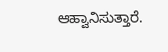ಆಹ್ವಾನಿಸುತ್ತಾರೆ.